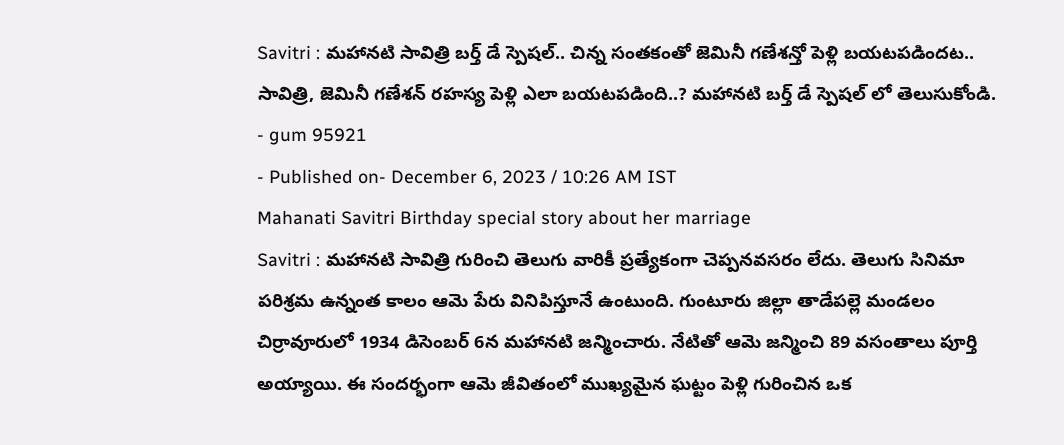Savitri : మహానటి సావిత్రి బర్త్ డే స్పెషల్.. చిన్న సంతకంతో జెమినీ గణేశన్తో పెళ్లి బయటపడిందట..
సావిత్రి, జెమినీ గణేశన్ రహస్య పెళ్లి ఎలా బయటపడింది..? మహానటి బర్త్ డే స్పెషల్ లో తెలుసుకోండి.
- gum 95921
- Published on- December 6, 2023 / 10:26 AM IST
Mahanati Savitri Birthday special story about her marriage
Savitri : మహానటి సావిత్రి గురించి తెలుగు వారికీ ప్రత్యేకంగా చెప్పనవసరం లేదు. తెలుగు సినిమా పరిశ్రమ ఉన్నంత కాలం ఆమె పేరు వినిపిస్తూనే ఉంటుంది. గుంటూరు జిల్లా తాడేపల్లె మండలం చిర్రావూరులో 1934 డిసెంబర్ 6న మహానటి జన్మించారు. నేటితో ఆమె జన్మించి 89 వసంతాలు పూర్తి అయ్యాయి. ఈ సందర్భంగా ఆమె జీవితంలో ముఖ్యమైన ఘట్టం పెళ్లి గురించిన ఒక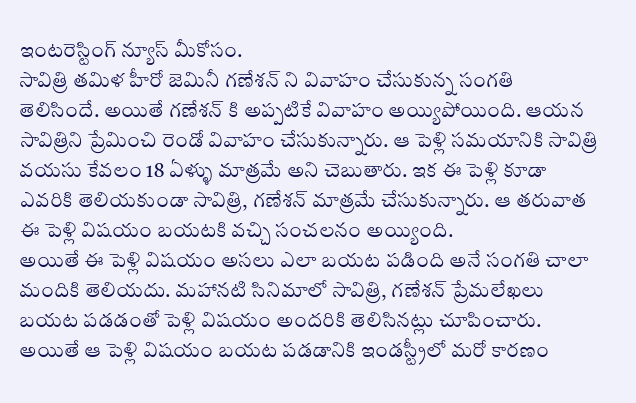ఇంటరెస్టింగ్ న్యూస్ మీకోసం.
సావిత్రి తమిళ హీరో జెమినీ గణేశన్ ని వివాహం చేసుకున్న సంగతి తెలిసిందే. అయితే గణేశన్ కి అప్పటికే వివాహం అయ్యిపోయింది. ఆయన సావిత్రిని ప్రేమించి రెండో వివాహం చేసుకున్నారు. ఆ పెళ్లి సమయానికి సావిత్రి వయసు కేవలం 18 ఏళ్ళు మాత్రమే అని చెబుతారు. ఇక ఈ పెళ్లి కూడా ఎవరికి తెలియకుండా సావిత్రి, గణేశన్ మాత్రమే చేసుకున్నారు. ఆ తరువాత ఈ పెళ్లి విషయం బయటకి వచ్చి సంచలనం అయ్యింది.
అయితే ఈ పెళ్లి విషయం అసలు ఎలా బయట పడింది అనే సంగతి చాలా మందికి తెలియదు. మహానటి సినిమాలో సావిత్రి, గణేశన్ ప్రేమలేఖలు బయట పడడంతో పెళ్లి విషయం అందరికి తెలిసినట్లు చూపించారు. అయితే ఆ పెళ్లి విషయం బయట పడడానికి ఇండస్ట్రీలో మరో కారణం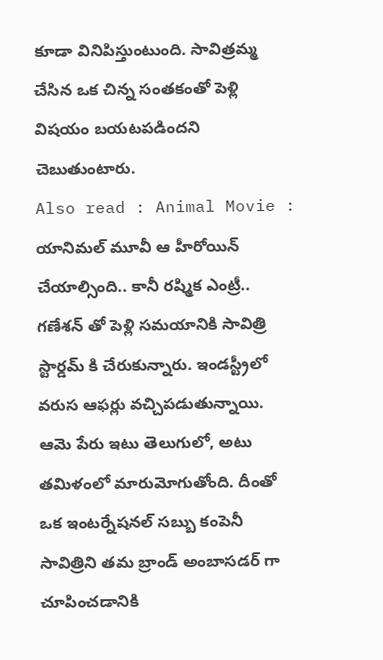కూడా వినిపిస్తుంటుంది. సావిత్రమ్మ చేసిన ఒక చిన్న సంతకంతో పెళ్లి విషయం బయటపడిందని చెబుతుంటారు.
Also read : Animal Movie : యానిమల్ మూవీ ఆ హీరోయిన్ చేయాల్సింది.. కానీ రష్మిక ఎంట్రీ..
గణేశన్ తో పెళ్లి సమయానికి సావిత్రి స్టార్డమ్ కి చేరుకున్నారు. ఇండస్ట్రీలో వరుస ఆఫర్లు వచ్చిపడుతున్నాయి. ఆమె పేరు ఇటు తెలుగులో, అటు తమిళంలో మారుమోగుతోంది. దీంతో ఒక ఇంటర్నేషనల్ సబ్బు కంపెనీ సావిత్రిని తమ బ్రాండ్ అంబాసడర్ గా చూపించడానికి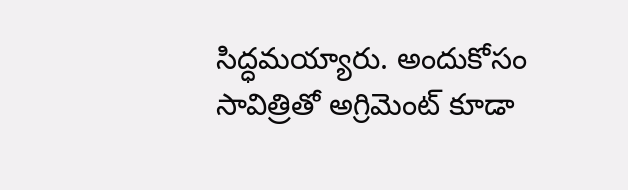సిద్ధమయ్యారు. అందుకోసం సావిత్రితో అగ్రిమెంట్ కూడా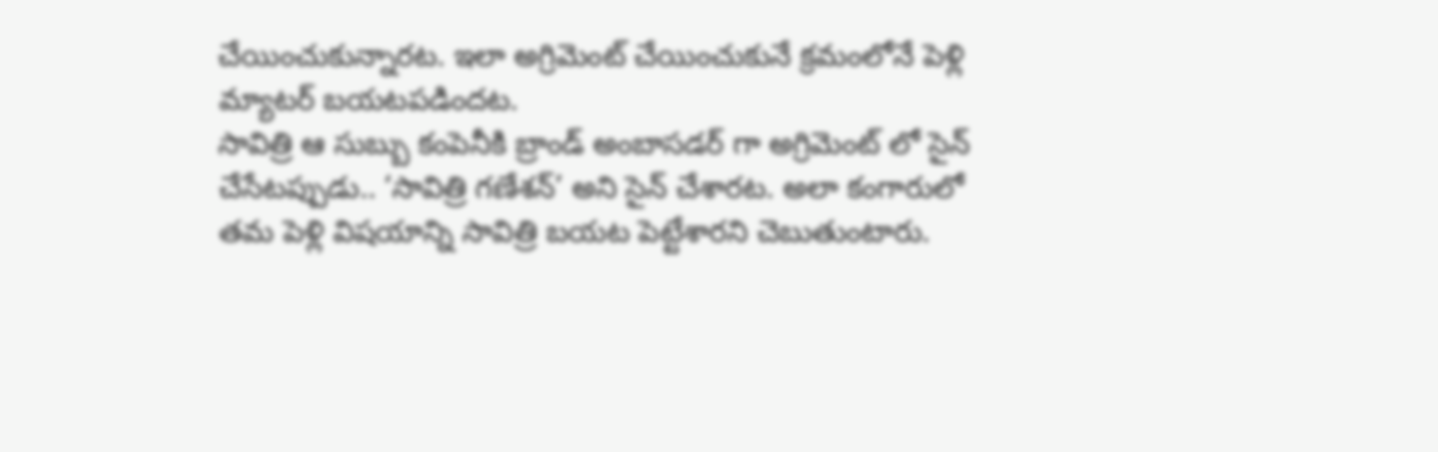చేయించుకున్నారట. ఇలా అగ్రిమెంట్ చేయించుకునే క్రమంలోనే పెళ్లి మ్యాటర్ బయటపడిందట.
సావిత్రి ఆ సుబ్బు కంపెనీకి బ్రాండ్ అంబాసడర్ గా అగ్రిమెంట్ లో సైన్ చేసేటప్పుడు.. ‘సావిత్రి గణేశన్’ అని సైన్ చేశారట. అలా కంగారులో తమ పెళ్లి విషయాన్ని సావిత్రి బయట పెట్టేశారని చెబుతుంటారు.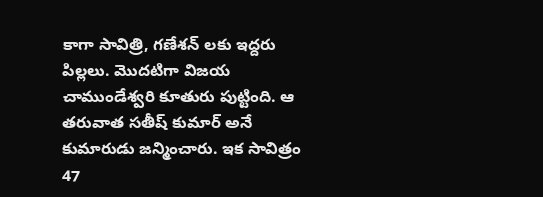కాగా సావిత్రి, గణేశన్ లకు ఇద్దరు పిల్లలు. మొదటిగా విజయ చాముండేశ్వరి కూతురు పుట్టింది. ఆ తరువాత సతీష్ కుమార్ అనే కుమారుడు జన్మించారు. ఇక సావిత్రం 47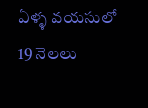ఏళ్ళ వయసులో 19 నెలలు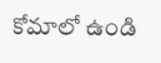కోమాలో ఉండి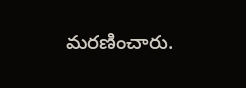మరణించారు.